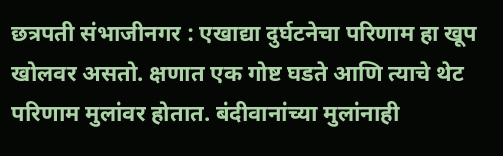छत्रपती संभाजीनगर : एखाद्या दुर्घटनेचा परिणाम हा खूप खोलवर असतो. क्षणात एक गोष्ट घडते आणि त्याचे थेट परिणाम मुलांवर होतात. बंदीवानांच्या मुलांनाही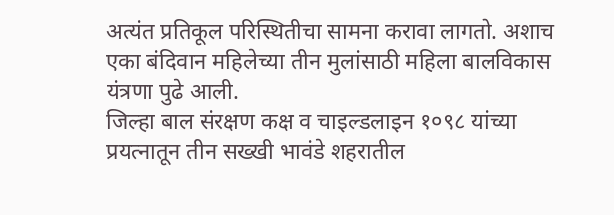अत्यंत प्रतिकूल परिस्थितीचा सामना करावा लागतो. अशाच एका बंदिवान महिलेच्या तीन मुलांसाठी महिला बालविकास यंत्रणा पुढे आली.
जिल्हा बाल संरक्षण कक्ष व चाइल्डलाइन १०९८ यांच्या प्रयत्नातून तीन सख्खी भावंडे शहरातील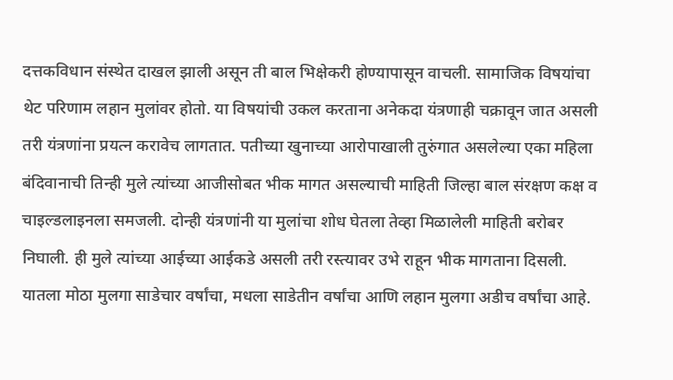दत्तकविधान संस्थेत दाखल झाली असून ती बाल भिक्षेकरी होण्यापासून वाचली. सामाजिक विषयांचा थेट परिणाम लहान मुलांवर होतो. या विषयांची उकल करताना अनेकदा यंत्रणाही चक्रावून जात असली तरी यंत्रणांना प्रयत्न करावेच लागतात. पतीच्या खुनाच्या आरोपाखाली तुरुंगात असलेल्या एका महिला बंदिवानाची तिन्ही मुले त्यांच्या आजीसोबत भीक मागत असल्याची माहिती जिल्हा बाल संरक्षण कक्ष व चाइल्डलाइनला समजली. दोन्ही यंत्रणांनी या मुलांचा शोध घेतला तेव्हा मिळालेली माहिती बरोबर निघाली. ही मुले त्यांच्या आईच्या आईकडे असली तरी रस्त्यावर उभे राहून भीक मागताना दिसली. यातला मोठा मुलगा साडेचार वर्षांचा, मधला साडेतीन वर्षांचा आणि लहान मुलगा अडीच वर्षांचा आहे.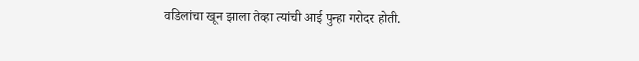वडिलांचा खून झाला तेव्हा त्यांची आई पुन्हा गरोदर होती.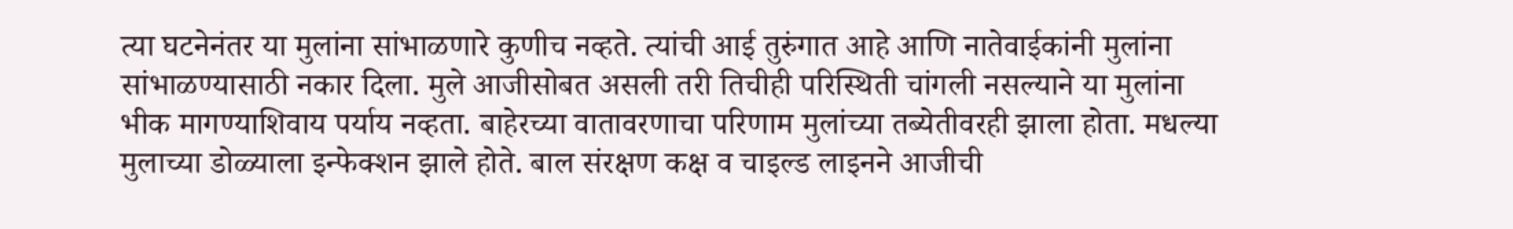त्या घटनेनंतर या मुलांना सांभाळणारे कुणीच नव्हते. त्यांची आई तुरुंगात आहे आणि नातेवाईकांनी मुलांना सांभाळण्यासाठी नकार दिला. मुले आजीसोबत असली तरी तिचीही परिस्थिती चांगली नसल्याने या मुलांना भीक मागण्याशिवाय पर्याय नव्हता. बाहेरच्या वातावरणाचा परिणाम मुलांच्या तब्येतीवरही झाला होता. मधल्या मुलाच्या डोळ्याला इन्फेक्शन झाले होते. बाल संरक्षण कक्ष व चाइल्ड लाइनने आजीची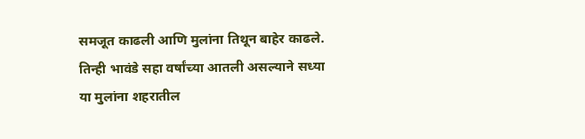समजूत काढली आणि मुलांना तिथून बाहेर काढले. तिन्ही भावंडे सहा वर्षांच्या आतली असल्याने सध्या या मुलांना शहरातील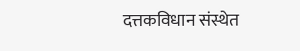दत्तकविधान संस्थेत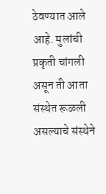ठेवण्यात आले आहे. मुलांची प्रकृती चांगली असून ती आता संस्थेत रूळली असल्याचे संस्थेने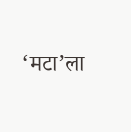‘मटा’ला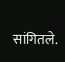सांगितले.